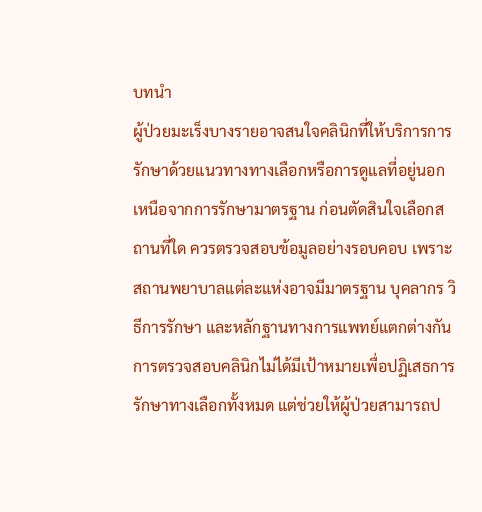บทนำ
ผู้ป่วยมะเร็งบางรายอาจสนใจคลินิกที่ให้บริการการรักษาด้วยแนวทางทางเลือกหรือการดูแลที่อยู่นอกเหนือจากการรักษามาตรฐาน ก่อนตัดสินใจเลือกสถานที่ใด ควรตรวจสอบข้อมูลอย่างรอบคอบ เพราะสถานพยาบาลแต่ละแห่งอาจมีมาตรฐาน บุคลากร วิธีการรักษา และหลักฐานทางการแพทย์แตกต่างกัน
การตรวจสอบคลินิกไม่ได้มีเป้าหมายเพื่อปฏิเสธการรักษาทางเลือกทั้งหมด แต่ช่วยให้ผู้ป่วยสามารถป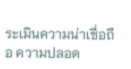ระเมินความน่าเชื่อถือ ความปลอด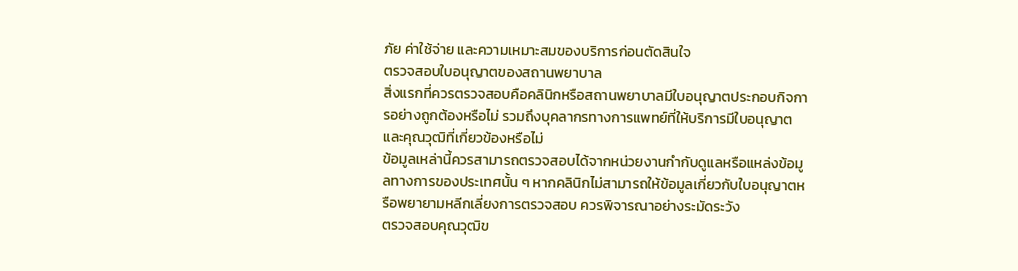ภัย ค่าใช้จ่าย และความเหมาะสมของบริการก่อนตัดสินใจ
ตรวจสอบใบอนุญาตของสถานพยาบาล
สิ่งแรกที่ควรตรวจสอบคือคลินิกหรือสถานพยาบาลมีใบอนุญาตประกอบกิจการอย่างถูกต้องหรือไม่ รวมถึงบุคลากรทางการแพทย์ที่ให้บริการมีใบอนุญาตและคุณวุฒิที่เกี่ยวข้องหรือไม่
ข้อมูลเหล่านี้ควรสามารถตรวจสอบได้จากหน่วยงานกำกับดูแลหรือแหล่งข้อมูลทางการของประเทศนั้น ๆ หากคลินิกไม่สามารถให้ข้อมูลเกี่ยวกับใบอนุญาตหรือพยายามหลีกเลี่ยงการตรวจสอบ ควรพิจารณาอย่างระมัดระวัง
ตรวจสอบคุณวุฒิข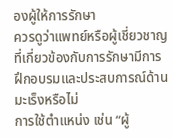องผู้ให้การรักษา
ควรดูว่าแพทย์หรือผู้เชี่ยวชาญที่เกี่ยวข้องกับการรักษามีการฝึกอบรมและประสบการณ์ด้านมะเร็งหรือไม่
การใช้ตำแหน่ง เช่น “ผู้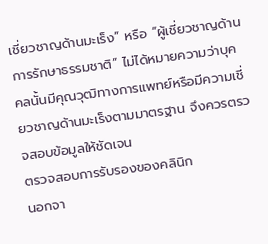เชี่ยวชาญด้านมะเร็ง” หรือ “ผู้เชี่ยวชาญด้านการรักษาธรรมชาติ” ไม่ได้หมายความว่าบุคคลนั้นมีคุณวุฒิทางการแพทย์หรือมีความเชี่ยวชาญด้านมะเร็งตามมาตรฐาน จึงควรตรวจสอบข้อมูลให้ชัดเจน
ตรวจสอบการรับรองของคลินิก
นอกจา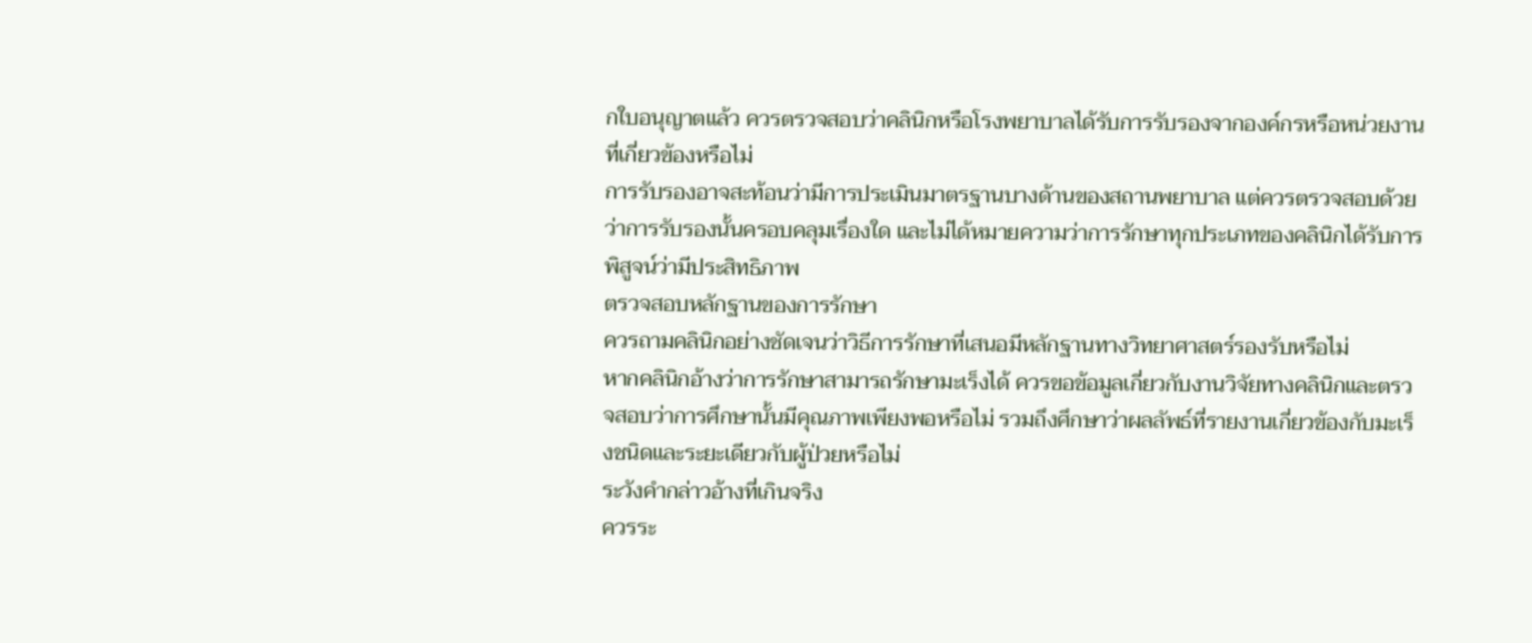กใบอนุญาตแล้ว ควรตรวจสอบว่าคลินิกหรือโรงพยาบาลได้รับการรับรองจากองค์กรหรือหน่วยงานที่เกี่ยวข้องหรือไม่
การรับรองอาจสะท้อนว่ามีการประเมินมาตรฐานบางด้านของสถานพยาบาล แต่ควรตรวจสอบด้วยว่าการรับรองนั้นครอบคลุมเรื่องใด และไม่ได้หมายความว่าการรักษาทุกประเภทของคลินิกได้รับการพิสูจน์ว่ามีประสิทธิภาพ
ตรวจสอบหลักฐานของการรักษา
ควรถามคลินิกอย่างชัดเจนว่าวิธีการรักษาที่เสนอมีหลักฐานทางวิทยาศาสตร์รองรับหรือไม่
หากคลินิกอ้างว่าการรักษาสามารถรักษามะเร็งได้ ควรขอข้อมูลเกี่ยวกับงานวิจัยทางคลินิกและตรวจสอบว่าการศึกษานั้นมีคุณภาพเพียงพอหรือไม่ รวมถึงศึกษาว่าผลลัพธ์ที่รายงานเกี่ยวข้องกับมะเร็งชนิดและระยะเดียวกับผู้ป่วยหรือไม่
ระวังคำกล่าวอ้างที่เกินจริง
ควรระ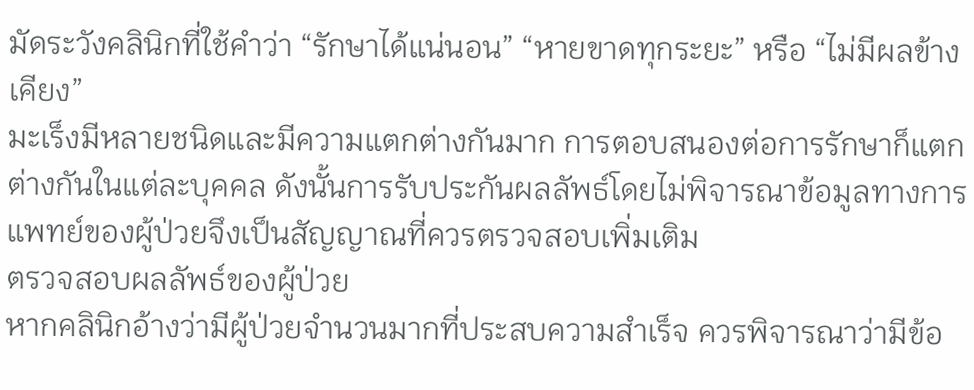มัดระวังคลินิกที่ใช้คำว่า “รักษาได้แน่นอน” “หายขาดทุกระยะ” หรือ “ไม่มีผลข้างเคียง”
มะเร็งมีหลายชนิดและมีความแตกต่างกันมาก การตอบสนองต่อการรักษาก็แตกต่างกันในแต่ละบุคคล ดังนั้นการรับประกันผลลัพธ์โดยไม่พิจารณาข้อมูลทางการแพทย์ของผู้ป่วยจึงเป็นสัญญาณที่ควรตรวจสอบเพิ่มเติม
ตรวจสอบผลลัพธ์ของผู้ป่วย
หากคลินิกอ้างว่ามีผู้ป่วยจำนวนมากที่ประสบความสำเร็จ ควรพิจารณาว่ามีข้อ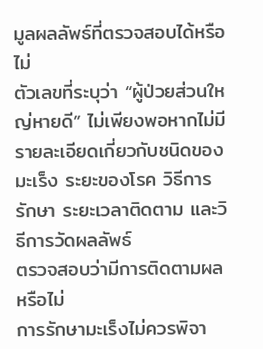มูลผลลัพธ์ที่ตรวจสอบได้หรือไม่
ตัวเลขที่ระบุว่า “ผู้ป่วยส่วนใหญ่หายดี” ไม่เพียงพอหากไม่มีรายละเอียดเกี่ยวกับชนิดของมะเร็ง ระยะของโรค วิธีการรักษา ระยะเวลาติดตาม และวิธีการวัดผลลัพธ์
ตรวจสอบว่ามีการติดตามผลหรือไม่
การรักษามะเร็งไม่ควรพิจา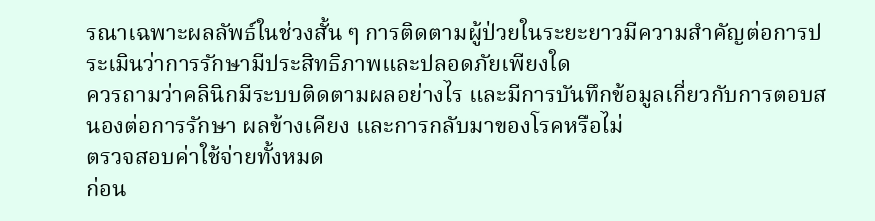รณาเฉพาะผลลัพธ์ในช่วงสั้น ๆ การติดตามผู้ป่วยในระยะยาวมีความสำคัญต่อการประเมินว่าการรักษามีประสิทธิภาพและปลอดภัยเพียงใด
ควรถามว่าคลินิกมีระบบติดตามผลอย่างไร และมีการบันทึกข้อมูลเกี่ยวกับการตอบสนองต่อการรักษา ผลข้างเคียง และการกลับมาของโรคหรือไม่
ตรวจสอบค่าใช้จ่ายทั้งหมด
ก่อน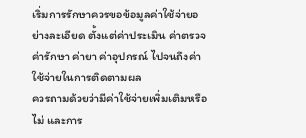เริ่มการรักษาควรขอข้อมูลค่าใช้จ่ายอย่างละเอียด ตั้งแต่ค่าประเมิน ค่าตรวจ ค่ารักษา ค่ายา ค่าอุปกรณ์ ไปจนถึงค่าใช้จ่ายในการติดตามผล
ควรถามด้วยว่ามีค่าใช้จ่ายเพิ่มเติมหรือไม่ และการ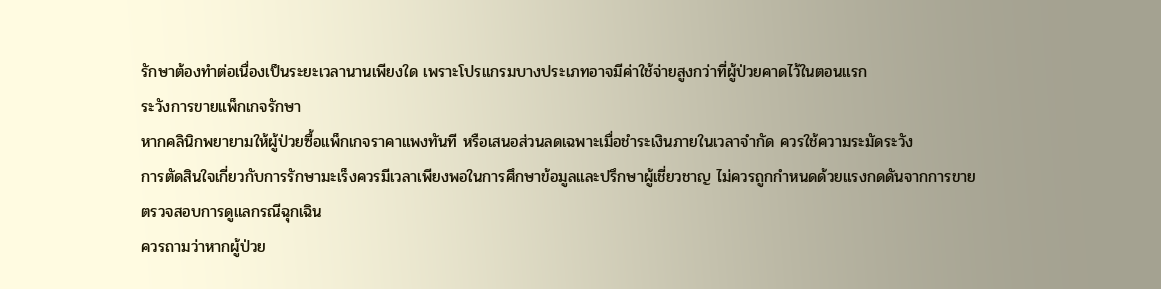รักษาต้องทำต่อเนื่องเป็นระยะเวลานานเพียงใด เพราะโปรแกรมบางประเภทอาจมีค่าใช้จ่ายสูงกว่าที่ผู้ป่วยคาดไว้ในตอนแรก
ระวังการขายแพ็กเกจรักษา
หากคลินิกพยายามให้ผู้ป่วยซื้อแพ็กเกจราคาแพงทันที หรือเสนอส่วนลดเฉพาะเมื่อชำระเงินภายในเวลาจำกัด ควรใช้ความระมัดระวัง
การตัดสินใจเกี่ยวกับการรักษามะเร็งควรมีเวลาเพียงพอในการศึกษาข้อมูลและปรึกษาผู้เชี่ยวชาญ ไม่ควรถูกกำหนดด้วยแรงกดดันจากการขาย
ตรวจสอบการดูแลกรณีฉุกเฉิน
ควรถามว่าหากผู้ป่วย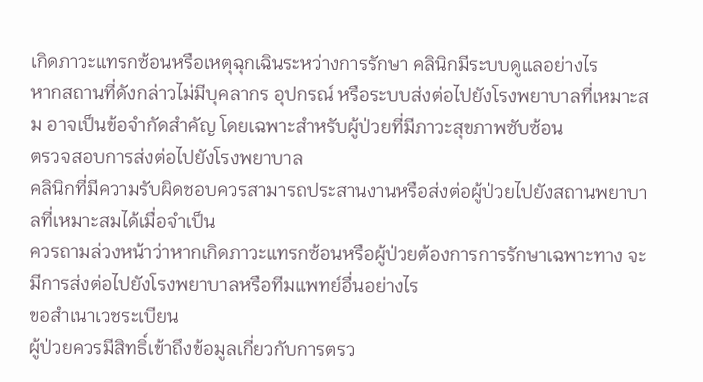เกิดภาวะแทรกซ้อนหรือเหตุฉุกเฉินระหว่างการรักษา คลินิกมีระบบดูแลอย่างไร
หากสถานที่ดังกล่าวไม่มีบุคลากร อุปกรณ์ หรือระบบส่งต่อไปยังโรงพยาบาลที่เหมาะสม อาจเป็นข้อจำกัดสำคัญ โดยเฉพาะสำหรับผู้ป่วยที่มีภาวะสุขภาพซับซ้อน
ตรวจสอบการส่งต่อไปยังโรงพยาบาล
คลินิกที่มีความรับผิดชอบควรสามารถประสานงานหรือส่งต่อผู้ป่วยไปยังสถานพยาบาลที่เหมาะสมได้เมื่อจำเป็น
ควรถามล่วงหน้าว่าหากเกิดภาวะแทรกซ้อนหรือผู้ป่วยต้องการการรักษาเฉพาะทาง จะมีการส่งต่อไปยังโรงพยาบาลหรือทีมแพทย์อื่นอย่างไร
ขอสำเนาเวชระเบียน
ผู้ป่วยควรมีสิทธิ์เข้าถึงข้อมูลเกี่ยวกับการตรว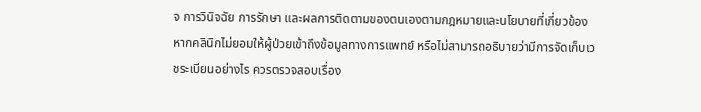จ การวินิจฉัย การรักษา และผลการติดตามของตนเองตามกฎหมายและนโยบายที่เกี่ยวข้อง
หากคลินิกไม่ยอมให้ผู้ป่วยเข้าถึงข้อมูลทางการแพทย์ หรือไม่สามารถอธิบายว่ามีการจัดเก็บเวชระเบียนอย่างไร ควรตรวจสอบเรื่อง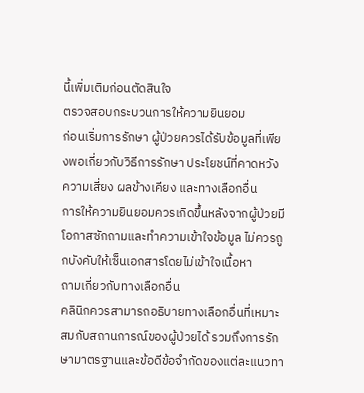นี้เพิ่มเติมก่อนตัดสินใจ
ตรวจสอบกระบวนการให้ความยินยอม
ก่อนเริ่มการรักษา ผู้ป่วยควรได้รับข้อมูลที่เพียงพอเกี่ยวกับวิธีการรักษา ประโยชน์ที่คาดหวัง ความเสี่ยง ผลข้างเคียง และทางเลือกอื่น
การให้ความยินยอมควรเกิดขึ้นหลังจากผู้ป่วยมีโอกาสซักถามและทำความเข้าใจข้อมูล ไม่ควรถูกบังคับให้เซ็นเอกสารโดยไม่เข้าใจเนื้อหา
ถามเกี่ยวกับทางเลือกอื่น
คลินิกควรสามารถอธิบายทางเลือกอื่นที่เหมาะสมกับสถานการณ์ของผู้ป่วยได้ รวมถึงการรักษามาตรฐานและข้อดีข้อจำกัดของแต่ละแนวทา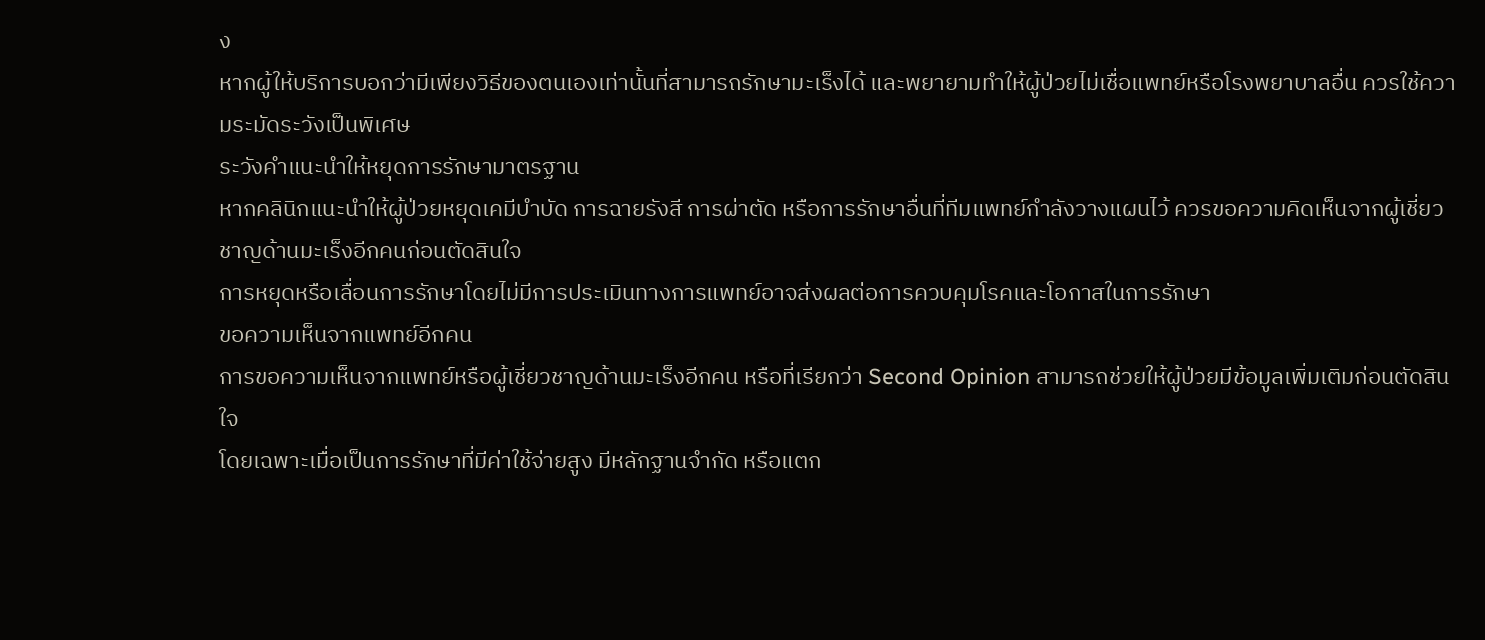ง
หากผู้ให้บริการบอกว่ามีเพียงวิธีของตนเองเท่านั้นที่สามารถรักษามะเร็งได้ และพยายามทำให้ผู้ป่วยไม่เชื่อแพทย์หรือโรงพยาบาลอื่น ควรใช้ความระมัดระวังเป็นพิเศษ
ระวังคำแนะนำให้หยุดการรักษามาตรฐาน
หากคลินิกแนะนำให้ผู้ป่วยหยุดเคมีบำบัด การฉายรังสี การผ่าตัด หรือการรักษาอื่นที่ทีมแพทย์กำลังวางแผนไว้ ควรขอความคิดเห็นจากผู้เชี่ยวชาญด้านมะเร็งอีกคนก่อนตัดสินใจ
การหยุดหรือเลื่อนการรักษาโดยไม่มีการประเมินทางการแพทย์อาจส่งผลต่อการควบคุมโรคและโอกาสในการรักษา
ขอความเห็นจากแพทย์อีกคน
การขอความเห็นจากแพทย์หรือผู้เชี่ยวชาญด้านมะเร็งอีกคน หรือที่เรียกว่า Second Opinion สามารถช่วยให้ผู้ป่วยมีข้อมูลเพิ่มเติมก่อนตัดสินใจ
โดยเฉพาะเมื่อเป็นการรักษาที่มีค่าใช้จ่ายสูง มีหลักฐานจำกัด หรือแตก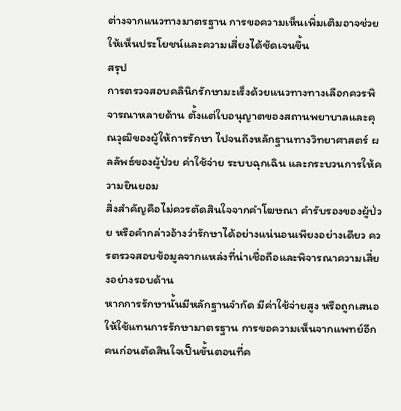ต่างจากแนวทางมาตรฐาน การขอความเห็นเพิ่มเติมอาจช่วยให้เห็นประโยชน์และความเสี่ยงได้ชัดเจนขึ้น
สรุป
การตรวจสอบคลินิกรักษามะเร็งด้วยแนวทางทางเลือกควรพิจารณาหลายด้าน ตั้งแต่ใบอนุญาตของสถานพยาบาลและคุณวุฒิของผู้ให้การรักษา ไปจนถึงหลักฐานทางวิทยาศาสตร์ ผลลัพธ์ของผู้ป่วย ค่าใช้จ่าย ระบบฉุกเฉิน และกระบวนการให้ความยินยอม
สิ่งสำคัญคือไม่ควรตัดสินใจจากคำโฆษณา คำรับรองของผู้ป่วย หรือคำกล่าวอ้างว่ารักษาได้อย่างแน่นอนเพียงอย่างเดียว ควรตรวจสอบข้อมูลจากแหล่งที่น่าเชื่อถือและพิจารณาความเสี่ยงอย่างรอบด้าน
หากการรักษานั้นมีหลักฐานจำกัด มีค่าใช้จ่ายสูง หรือถูกเสนอให้ใช้แทนการรักษามาตรฐาน การขอความเห็นจากแพทย์อีกคนก่อนตัดสินใจเป็นขั้นตอนที่ค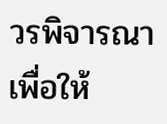วรพิจารณา เพื่อให้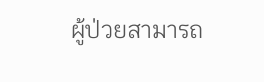ผู้ป่วยสามารถ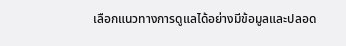เลือกแนวทางการดูแลได้อย่างมีข้อมูลและปลอด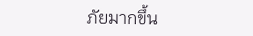ภัยมากขึ้น